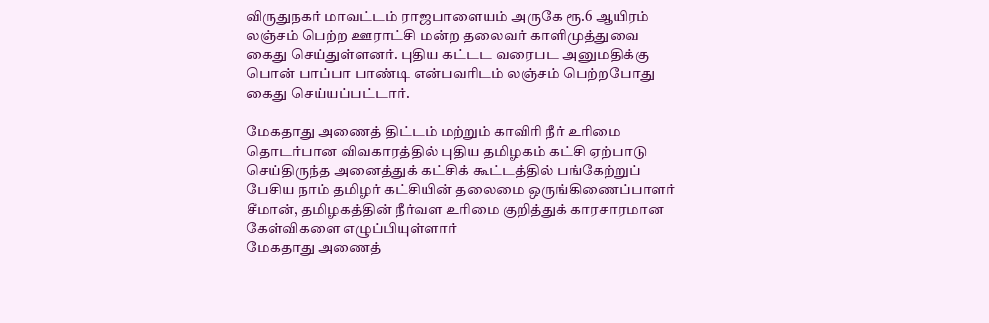விருதுநகர் மாவட்டம் ராஜபாளையம் அருகே ரூ.6 ஆயிரம் லஞ்சம் பெற்ற ஊராட்சி மன்ற தலைவர் காளிமுத்துவை கைது செய்துள்ளனர். புதிய கட்டட வரைபட அனுமதிக்கு பொன் பாப்பா பாண்டி என்பவரிடம் லஞ்சம் பெற்றபோது கைது செய்யப்பட்டார்.

மேகதாது அணைத் திட்டம் மற்றும் காவிரி நீர் உரிமை தொடர்பான விவகாரத்தில் புதிய தமிழகம் கட்சி ஏற்பாடு செய்திருந்த அனைத்துக் கட்சிக் கூட்டத்தில் பங்கேற்றுப் பேசிய நாம் தமிழர் கட்சியின் தலைமை ஒருங்கிணைப்பாளர் சீமான், தமிழகத்தின் நீர்வள உரிமை குறித்துக் காரசாரமான கேள்விகளை எழுப்பியுள்ளார்
மேகதாது அணைத்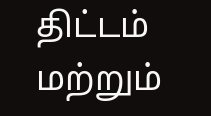திட்டம் மற்றும்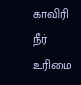காவிரி நீர் உரிமை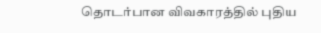தொடர்பான விவகாரத்தில் புதிய